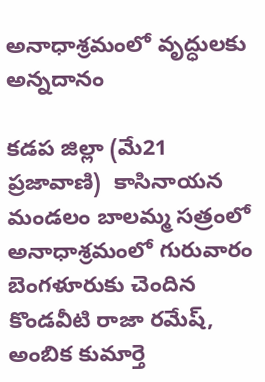అనాధాశ్రమంలో వృద్ధులకు అన్నదానం

కడప జిల్లా (మే21 ప్రజావాణి)  కాసినాయన మండలం బాలమ్మ సత్రంలో అనాధాశ్రమంలో గురువారం బెంగళూరుకు చెందిన కొండవీటి రాజా రమేష్, అంబిక కుమార్తె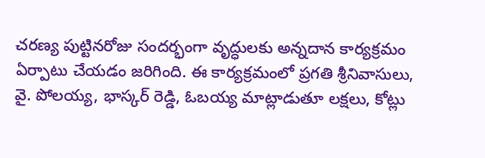చరణ్య పుట్టినరోజు సందర్భంగా వృద్ధులకు అన్నదాన కార్యక్రమం ఏర్పాటు చేయడం జరిగింది. ఈ కార్యక్రమంలో ప్రగతి శ్రీనివాసులు, వై. పోలయ్య, భాస్కర్ రెడ్డి, ఓబయ్య మాట్లాడుతూ లక్షలు, కోట్లు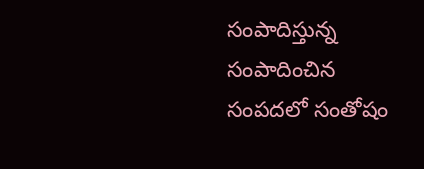సంపాదిస్తున్న సంపాదించిన సంపదలో సంతోషం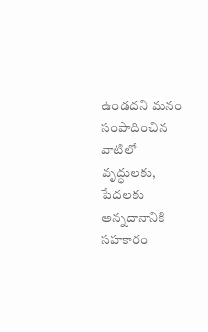ఉండదని మనం సంపాదించిన వాటిలో వృద్ధులకు, పేదలకు అన్నదానానికి సహకారం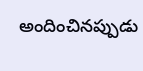అందించినప్పుడు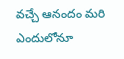వచ్చే ఆనందం మరి ఎందులోనూ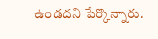ఉండదని పేర్కొన్నారు.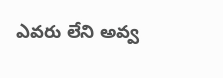ఎవరు లేని అవ్వ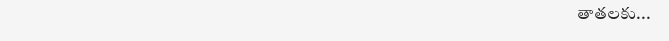తాతలకు...